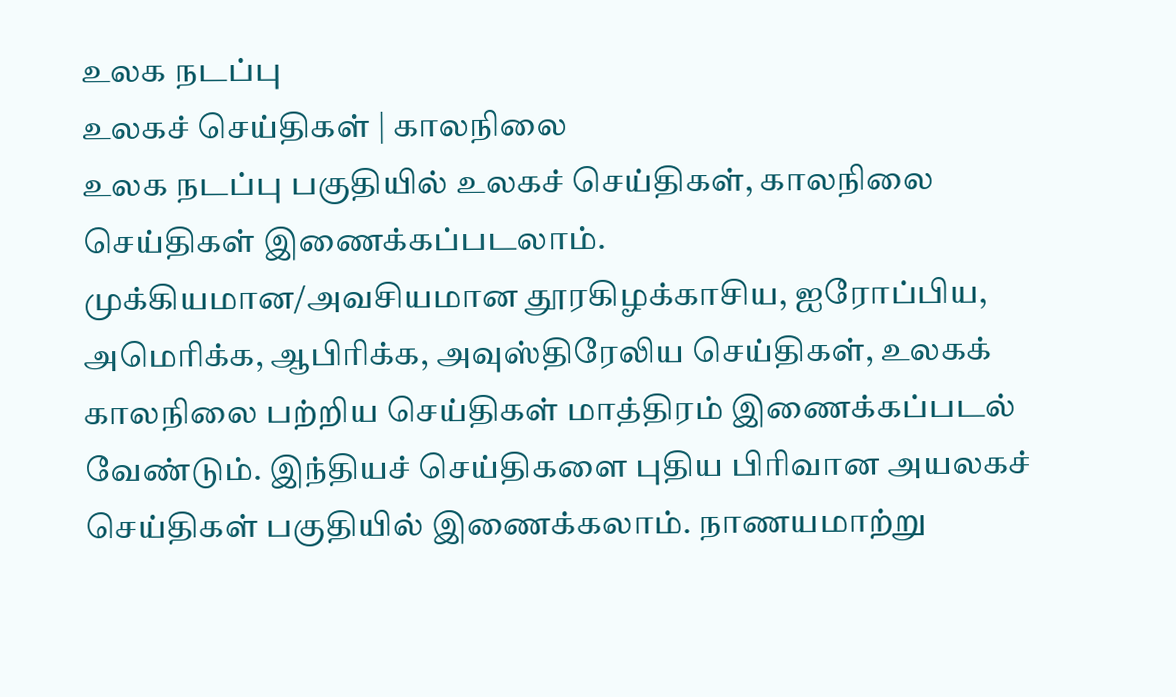உலக நடப்பு
உலகச் செய்திகள் | காலநிலை
உலக நடப்பு பகுதியில் உலகச் செய்திகள், காலநிலை செய்திகள் இணைக்கப்படலாம்.
முக்கியமான/அவசியமான தூரகிழக்காசிய, ஐரோப்பிய, அமெரிக்க, ஆபிரிக்க, அவுஸ்திரேலிய செய்திகள், உலகக் காலநிலை பற்றிய செய்திகள் மாத்திரம் இணைக்கப்படல் வேண்டும். இந்தியச் செய்திகளை புதிய பிரிவான அயலகச் செய்திகள் பகுதியில் இணைக்கலாம். நாணயமாற்று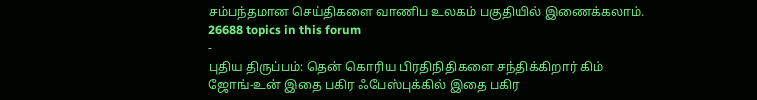சம்பந்தமான செய்திகளை வாணிப உலகம் பகுதியில் இணைக்கலாம்.
26688 topics in this forum
-
புதிய திருப்பம்: தென் கொரிய பிரதிநிதிகளை சந்திக்கிறார் கிம் ஜோங்-உன் இதை பகிர ஃபேஸ்புக்கில் இதை பகிர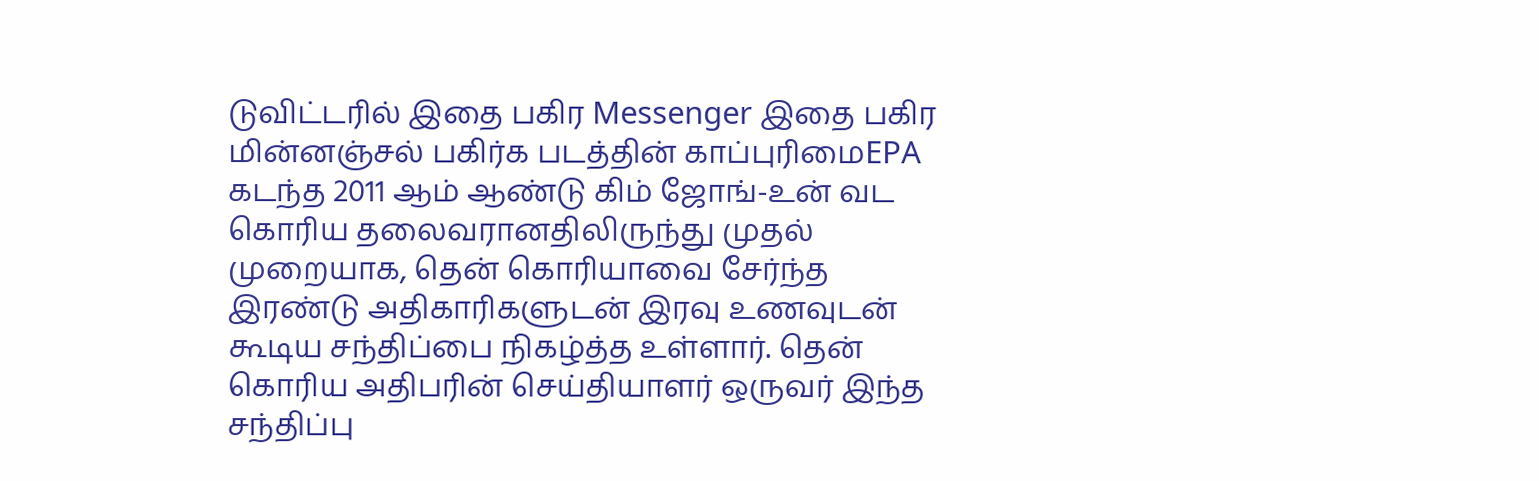டுவிட்டரில் இதை பகிர Messenger இதை பகிர மின்னஞ்சல் பகிர்க படத்தின் காப்புரிமைEPA கடந்த 2011 ஆம் ஆண்டு கிம் ஜோங்-உன் வட கொரிய தலைவரானதிலிருந்து முதல் முறையாக, தென் கொரியாவை சேர்ந்த இரண்டு அதிகாரிகளுடன் இரவு உணவுடன் கூடிய சந்திப்பை நிகழ்த்த உள்ளார். தென் கொரிய அதிபரின் செய்தியாளர் ஒருவர் இந்த சந்திப்பு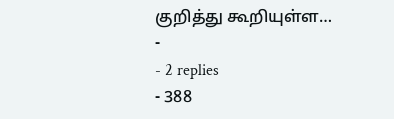குறித்து கூறியுள்ள…
-
- 2 replies
- 388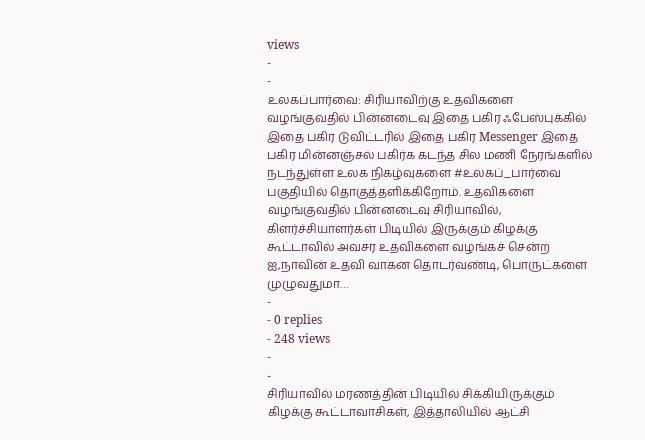views
-
-
உலகப்பார்வை: சிரியாவிற்கு உதவிகளை வழங்குவதில் பின்னடைவு இதை பகிர ஃபேஸ்புக்கில் இதை பகிர டுவிட்டரில் இதை பகிர Messenger இதை பகிர மின்னஞ்சல் பகிர்க கடந்த சில மணி நேரங்களில் நடந்துள்ள உலக நிகழ்வுகளை #உலகப்_பார்வை பகுதியில் தொகுத்தளிக்கிறோம். உதவிகளை வழங்குவதில் பின்னடைவு சிரியாவில், கிளர்ச்சியாளர்கள் பிடியில் இருக்கும் கிழக்கு கூட்டாவில் அவசர உதவிகளை வழங்கச் சென்ற ஐ,நாவின் உதவி வாகன தொடர்வண்டி, பொருட்களை முழுவதுமா…
-
- 0 replies
- 248 views
-
-
சிரியாவில் மரணத்தின் பிடியில் சிக்கியிருக்கும் கிழக்கு கூட்டாவாசிகள், இத்தாலியில் ஆட்சி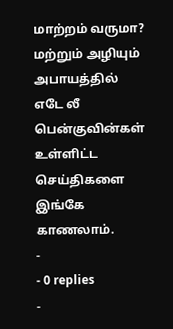மாற்றம் வருமா? மற்றும் அழியும் அபாயத்தில் எடே லீ பென்குவின்கள் உள்ளிட்ட செய்திகளை இங்கே காணலாம்.
-
- 0 replies
-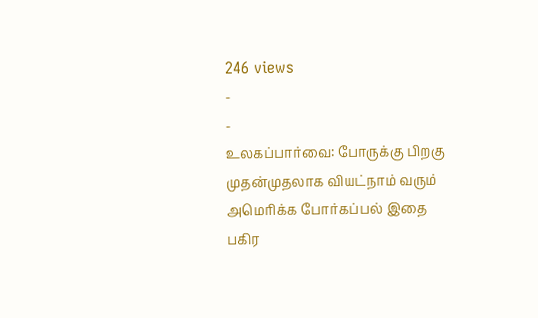246 views
-
-
உலகப்பார்வை: போருக்கு பிறகு முதன்முதலாக வியட்நாம் வரும் அமெரிக்க போர்கப்பல் இதை பகிர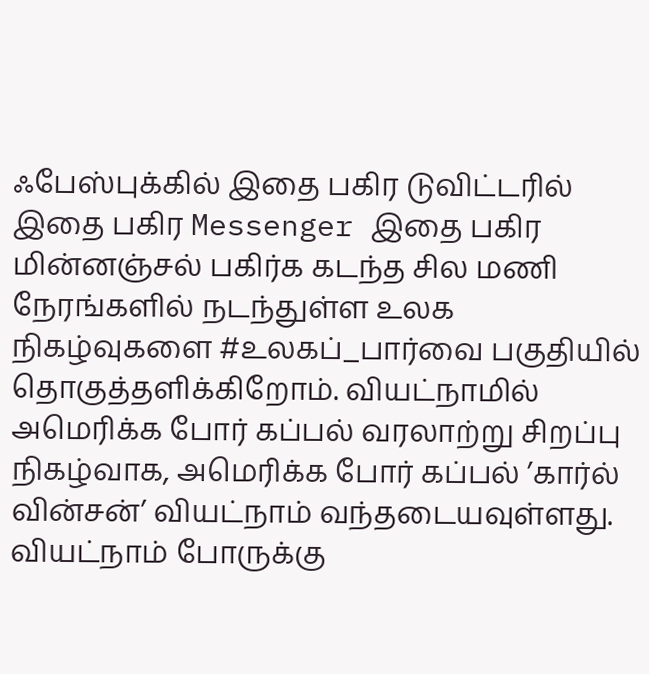ஃபேஸ்புக்கில் இதை பகிர டுவிட்டரில் இதை பகிர Messenger இதை பகிர மின்னஞ்சல் பகிர்க கடந்த சில மணி நேரங்களில் நடந்துள்ள உலக நிகழ்வுகளை #உலகப்_பார்வை பகுதியில் தொகுத்தளிக்கிறோம். வியட்நாமில் அமெரிக்க போர் கப்பல் வரலாற்று சிறப்பு நிகழ்வாக, அமெரிக்க போர் கப்பல் ’கார்ல் வின்சன்’ வியட்நாம் வந்தடையவுள்ளது. வியட்நாம் போருக்கு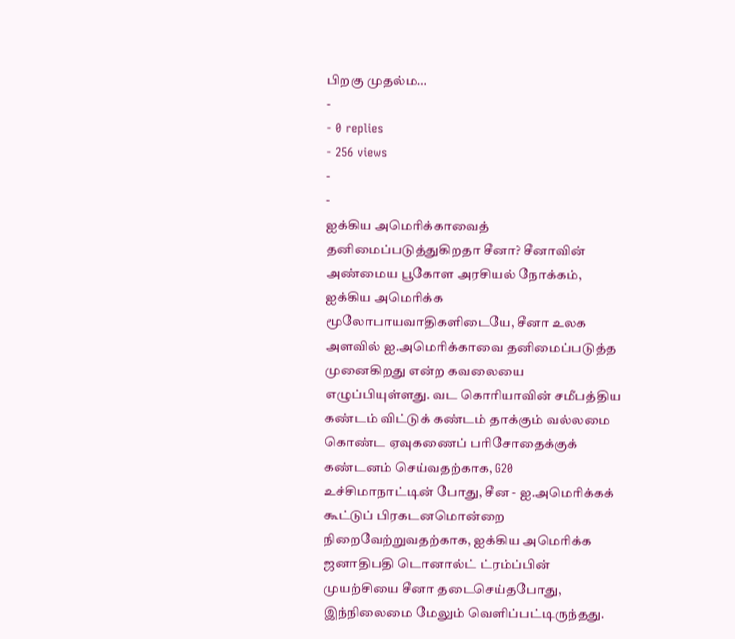பிறகு முதல்ம…
-
- 0 replies
- 256 views
-
-
ஐக்கிய அமெரிக்காவைத் தனிமைப்படுத்துகிறதா சீனா? சீனாவின் அண்மைய பூகோள அரசியல் நோக்கம், ஐக்கிய அமெரிக்க மூலோபாயவாதிகளிடையே, சீனா உலக அளவில் ஐ.அமெரிக்காவை தனிமைப்படுத்த முனைகிறது என்ற கவலையை எழுப்பியுள்ளது. வட கொரியாவின் சமீபத்திய கண்டம் விட்டுக் கண்டம் தாக்கும் வல்லமை கொண்ட ஏவுகணைப் பரிசோதைக்குக் கண்டனம் செய்வதற்காக, G20 உச்சிமாநாட்டின் போது, சீன - ஐ.அமெரிக்கக் கூட்டுப் பிரகடனமொன்றை நிறைவேற்றுவதற்காக, ஐக்கிய அமெரிக்க ஜனாதிபதி டொனால்ட் ட்ரம்ப்பின் முயற்சியை சீனா தடைசெய்தபோது, இந்நிலைமை மேலும் வெளிப்பட்டிருந்தது.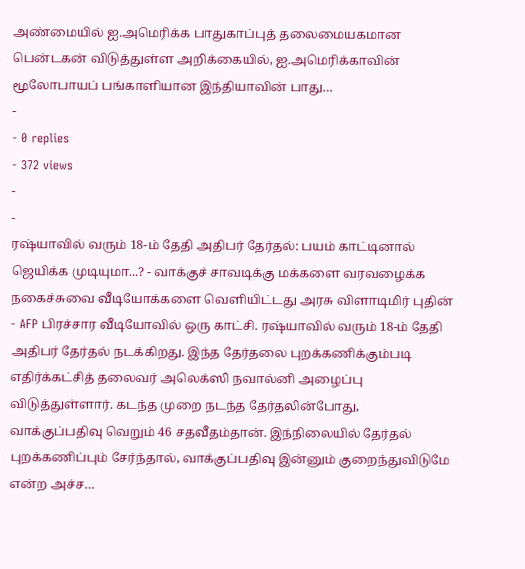அண்மையில் ஐ.அமெரிக்க பாதுகாப்புத் தலைமையகமான பென்டகன் விடுத்துள்ள அறிக்கையில், ஐ.அமெரிக்காவின் மூலோபாயப் பங்காளியான இந்தியாவின் பாது…
-
- 0 replies
- 372 views
-
-
ரஷ்யாவில் வரும் 18-ம் தேதி அதிபர் தேர்தல்: பயம் காட்டினால் ஜெயிக்க முடியுமா...? - வாக்குச் சாவடிக்கு மக்களை வரவழைக்க நகைச்சுவை வீடியோக்களை வெளியிட்டது அரசு விளாடிமிர் புதின் - AFP பிரச்சார வீடியோவில் ஒரு காட்சி. ரஷ்யாவில் வரும் 18-ம் தேதி அதிபர் தேர்தல் நடக்கிறது. இந்த தேர்தலை புறக்கணிக்கும்படி எதிர்க்கட்சித் தலைவர் அலெக்ஸி நவால்னி அழைப்பு விடுத்துள்ளார். கடந்த முறை நடந்த தேர்தலின்போது, வாக்குப்பதிவு வெறும் 46 சதவீதம்தான். இந்நிலையில் தேர்தல் புறக்கணிப்பும் சேர்ந்தால், வாக்குப்பதிவு இன்னும் குறைந்துவிடுமே என்ற அச்ச…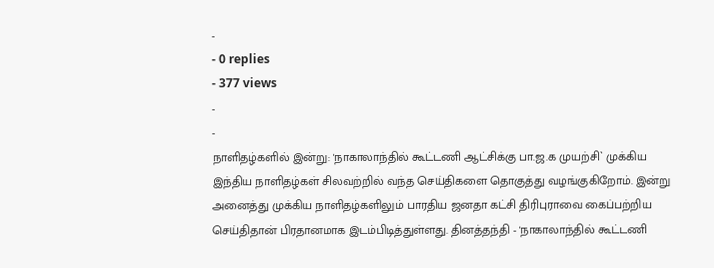-
- 0 replies
- 377 views
-
-
நாளிதழ்களில் இன்று: 'நாகாலாந்தில் கூட்டணி ஆட்சிக்கு பா.ஜ.க முயற்சி` முக்கிய இந்திய நாளிதழ்கள் சிலவற்றில் வந்த செய்திகளை தொகுத்து வழங்குகிறோம். இன்று அனைத்து முக்கிய நாளிதழ்களிலும் பாரதிய ஜனதா கட்சி திரிபுராவை கைப்பற்றிய செய்திதான் பிரதானமாக இடம்பிடித்துள்ளது. தினத்தந்தி - 'நாகாலாந்தில் கூட்டணி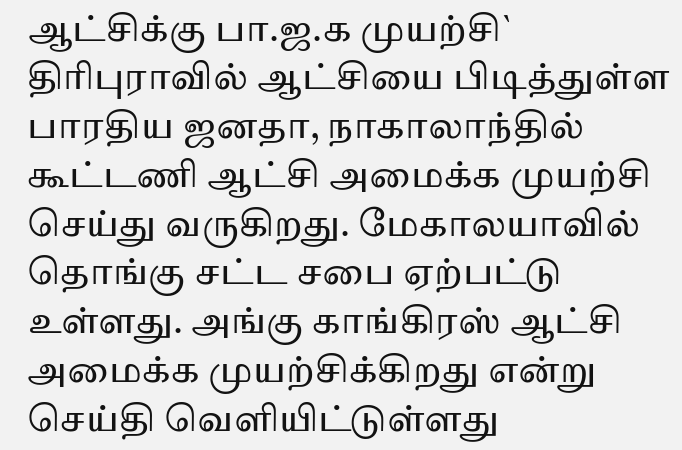ஆட்சிக்கு பா.ஜ.க முயற்சி` திரிபுராவில் ஆட்சியை பிடித்துள்ள பாரதிய ஜனதா, நாகாலாந்தில் கூட்டணி ஆட்சி அமைக்க முயற்சி செய்து வருகிறது. மேகாலயாவில் தொங்கு சட்ட சபை ஏற்பட்டு உள்ளது. அங்கு காங்கிரஸ் ஆட்சி அமைக்க முயற்சிக்கிறது என்று செய்தி வெளியிட்டுள்ளது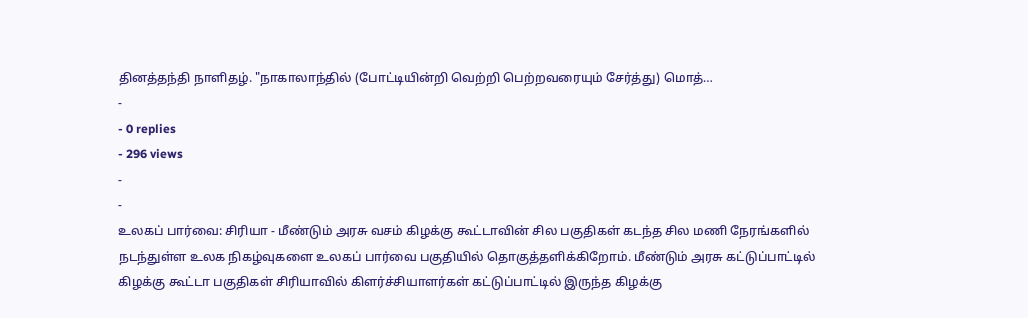தினத்தந்தி நாளிதழ். "நாகாலாந்தில் (போட்டியின்றி வெற்றி பெற்றவரையும் சேர்த்து) மொத்…
-
- 0 replies
- 296 views
-
-
உலகப் பார்வை: சிரியா - மீண்டும் அரசு வசம் கிழக்கு கூட்டாவின் சில பகுதிகள் கடந்த சில மணி நேரங்களில் நடந்துள்ள உலக நிகழ்வுகளை உலகப் பார்வை பகுதியில் தொகுத்தளிக்கிறோம். மீண்டும் அரசு கட்டுப்பாட்டில் கிழக்கு கூட்டா பகுதிகள் சிரியாவில் கிளர்ச்சியாளர்கள் கட்டுப்பாட்டில் இருந்த கிழக்கு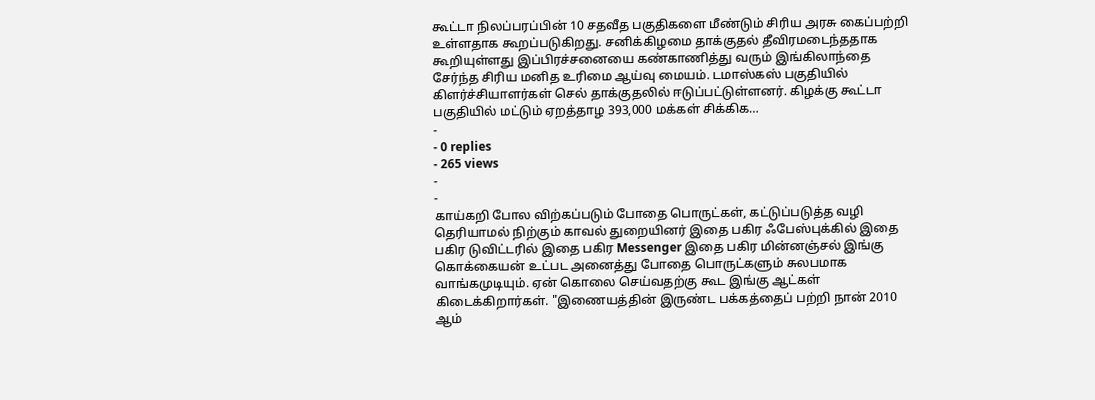கூட்டா நிலப்பரப்பின் 10 சதவீத பகுதிகளை மீண்டும் சிரிய அரசு கைப்பற்றி உள்ளதாக கூறப்படுகிறது. சனிக்கிழமை தாக்குதல் தீவிரமடைந்ததாக கூறியுள்ளது இப்பிரச்சனையை கண்காணித்து வரும் இங்கிலாந்தை சேர்ந்த சிரிய மனித உரிமை ஆய்வு மையம். டமாஸ்கஸ் பகுதியில் கிளர்ச்சியாளர்கள் செல் தாக்குதலில் ஈடுப்பட்டுள்ளனர். கிழக்கு கூட்டா பகுதியில் மட்டும் ஏறத்தாழ 393,000 மக்கள் சிக்கிக…
-
- 0 replies
- 265 views
-
-
காய்கறி போல விற்கப்படும் போதை பொருட்கள், கட்டுப்படுத்த வழி தெரியாமல் நிற்கும் காவல் துறையினர் இதை பகிர ஃபேஸ்புக்கில் இதை பகிர டுவிட்டரில் இதை பகிர Messenger இதை பகிர மின்னஞ்சல் இங்கு கொக்கையன் உட்பட அனைத்து போதை பொருட்களும் சுலபமாக வாங்கமுடியும். ஏன் கொலை செய்வதற்கு கூட இங்கு ஆட்கள் கிடைக்கிறார்கள். "இணையத்தின் இருண்ட பக்கத்தைப் பற்றி நான் 2010 ஆம்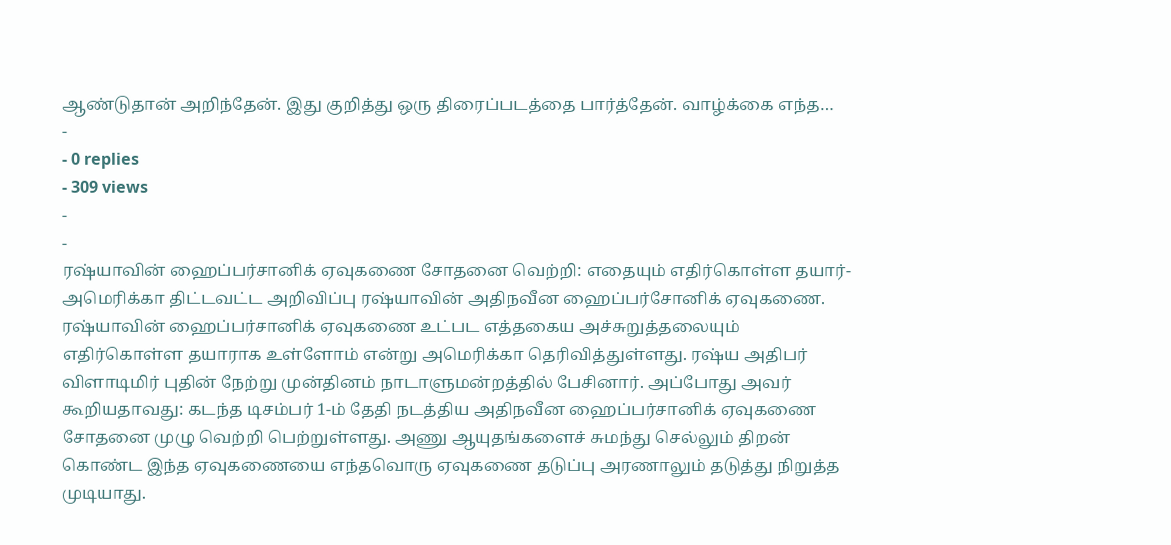ஆண்டுதான் அறிந்தேன். இது குறித்து ஒரு திரைப்படத்தை பார்த்தேன். வாழ்க்கை எந்த…
-
- 0 replies
- 309 views
-
-
ரஷ்யாவின் ஹைப்பர்சானிக் ஏவுகணை சோதனை வெற்றி: எதையும் எதிர்கொள்ள தயார்- அமெரிக்கா திட்டவட்ட அறிவிப்பு ரஷ்யாவின் அதிநவீன ஹைப்பர்சோனிக் ஏவுகணை. ரஷ்யாவின் ஹைப்பர்சானிக் ஏவுகணை உட்பட எத்தகைய அச்சுறுத்தலையும் எதிர்கொள்ள தயாராக உள்ளோம் என்று அமெரிக்கா தெரிவித்துள்ளது. ரஷ்ய அதிபர் விளாடிமிர் புதின் நேற்று முன்தினம் நாடாளுமன்றத்தில் பேசினார். அப்போது அவர் கூறியதாவது: கடந்த டிசம்பர் 1-ம் தேதி நடத்திய அதிநவீன ஹைப்பர்சானிக் ஏவுகணை சோதனை முழு வெற்றி பெற்றுள்ளது. அணு ஆயுதங்களைச் சுமந்து செல்லும் திறன் கொண்ட இந்த ஏவுகணையை எந்தவொரு ஏவுகணை தடுப்பு அரணாலும் தடுத்து நிறுத்த முடியாது.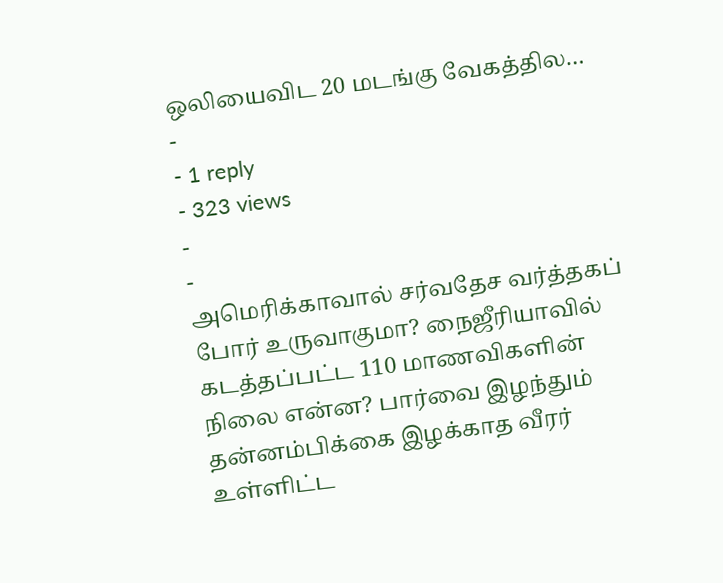ஒலியைவிட 20 மடங்கு வேகத்தில…
-
- 1 reply
- 323 views
-
-
அமெரிக்காவால் சர்வதேச வர்த்தகப் போர் உருவாகுமா? நைஜீரியாவில் கடத்தப்பட்ட 110 மாணவிகளின் நிலை என்ன? பார்வை இழந்தும் தன்னம்பிக்கை இழக்காத வீரர் உள்ளிட்ட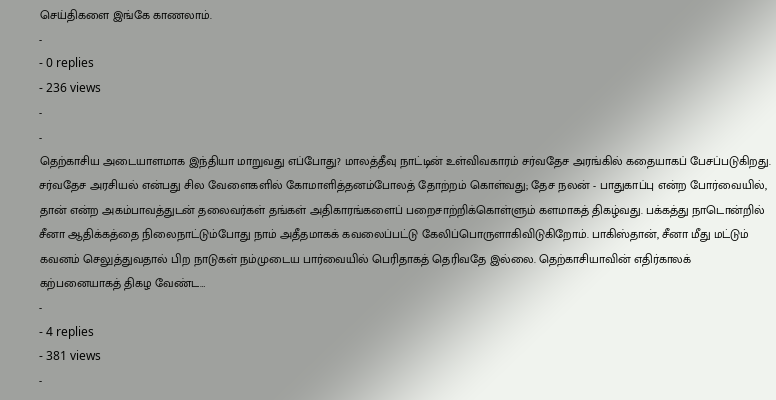செய்திகளை இங்கே காணலாம்.
-
- 0 replies
- 236 views
-
-
தெற்காசிய அடையாளமாக இந்தியா மாறுவது எப்போது? மாலத்தீவு நாட்டின் உள்விவகாரம் சர்வதேச அரங்கில் கதையாகப் பேசப்படுகிறது. சர்வதேச அரசியல் என்பது சில வேளைகளில் கோமாளித்தனம்போலத் தோற்றம் கொள்வது; தேச நலன் - பாதுகாப்பு என்ற போர்வையில், தான் என்ற அகம்பாவத்துடன் தலைவர்கள் தங்கள் அதிகாரங்களைப் பறைசாற்றிக்கொள்ளும் களமாகத் திகழ்வது. பக்கத்து நாடொன்றில் சீனா ஆதிக்கத்தை நிலைநாட்டும்போது நாம் அதீதமாகக் கவலைப்பட்டு கேலிப்பொருளாகிவிடுகிறோம். பாகிஸ்தான், சீனா மீது மட்டும் கவனம் செலுத்துவதால் பிற நாடுகள் நம்முடைய பார்வையில் பெரிதாகத் தெரிவதே இல்லை. தெற்காசியாவின் எதிர்காலக் கற்பனையாகத் திகழ வேண்ட…
-
- 4 replies
- 381 views
-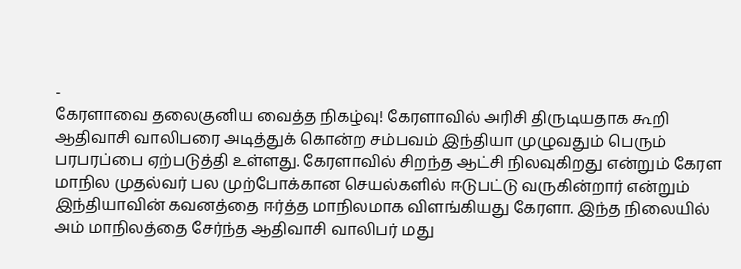-
கேரளாவை தலைகுனிய வைத்த நிகழ்வு! கேரளாவில் அரிசி திருடியதாக கூறி ஆதிவாசி வாலிபரை அடித்துக் கொன்ற சம்பவம் இந்தியா முழுவதும் பெரும் பரபரப்பை ஏற்படுத்தி உள்ளது. கேரளாவில் சிறந்த ஆட்சி நிலவுகிறது என்றும் கேரள மாநில முதல்வர் பல முற்போக்கான செயல்களில் ஈடுபட்டு வருகின்றார் என்றும் இந்தியாவின் கவனத்தை ஈர்த்த மாநிலமாக விளங்கியது கேரளா. இந்த நிலையில் அம் மாநிலத்தை சேர்ந்த ஆதிவாசி வாலிபர் மது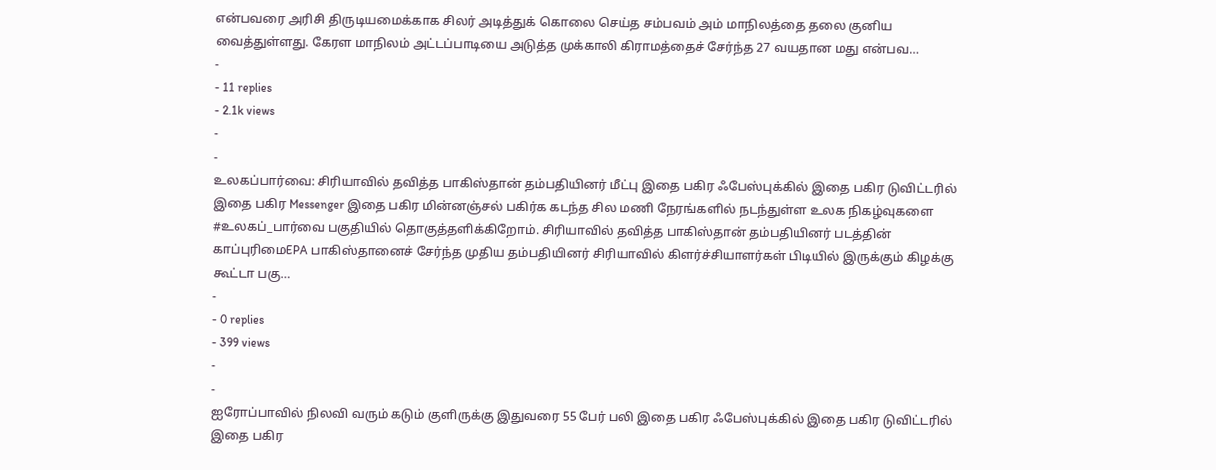என்பவரை அரிசி திருடியமைக்காக சிலர் அடித்துக் கொலை செய்த சம்பவம் அம் மாநிலத்தை தலை குனிய வைத்துள்ளது. கேரள மாநிலம் அட்டப்பாடியை அடுத்த முக்காலி கிராமத்தைச் சேர்ந்த 27 வயதான மது என்பவ…
-
- 11 replies
- 2.1k views
-
-
உலகப்பார்வை: சிரியாவில் தவித்த பாகிஸ்தான் தம்பதியினர் மீட்பு இதை பகிர ஃபேஸ்புக்கில் இதை பகிர டுவிட்டரில் இதை பகிர Messenger இதை பகிர மின்னஞ்சல் பகிர்க கடந்த சில மணி நேரங்களில் நடந்துள்ள உலக நிகழ்வுகளை #உலகப்_பார்வை பகுதியில் தொகுத்தளிக்கிறோம். சிரியாவில் தவித்த பாகிஸ்தான் தம்பதியினர் படத்தின் காப்புரிமைEPA பாகிஸ்தானைச் சேர்ந்த முதிய தம்பதியினர் சிரியாவில் கிளர்ச்சியாளர்கள் பிடியில் இருக்கும் கிழக்கு கூட்டா பகு…
-
- 0 replies
- 399 views
-
-
ஐரோப்பாவில் நிலவி வரும் கடும் குளிருக்கு இதுவரை 55 பேர் பலி இதை பகிர ஃபேஸ்புக்கில் இதை பகிர டுவிட்டரில் இதை பகிர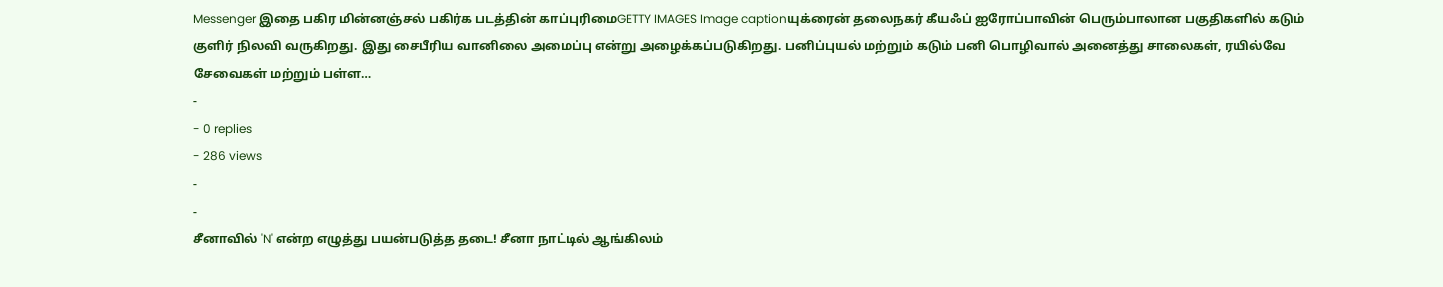Messenger இதை பகிர மின்னஞ்சல் பகிர்க படத்தின் காப்புரிமைGETTY IMAGES Image captionயுக்ரைன் தலைநகர் கீயஃப் ஐரோப்பாவின் பெரும்பாலான பகுதிகளில் கடும் குளிர் நிலவி வருகிறது. இது சைபீரிய வானிலை அமைப்பு என்று அழைக்கப்படுகிறது. பனிப்புயல் மற்றும் கடும் பனி பொழிவால் அனைத்து சாலைகள், ரயில்வே சேவைகள் மற்றும் பள்ள…
-
- 0 replies
- 286 views
-
-
சீனாவில் 'N' என்ற எழுத்து பயன்படுத்த தடை! சீனா நாட்டில் ஆங்கிலம்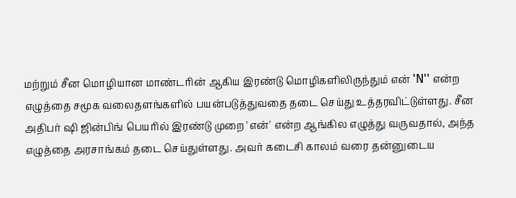மற்றும் சீன மொழியான மாண்டரின் ஆகிய இரண்டு மொழிகளிலிருந்தும் என் 'N'' என்ற எழுத்தை சமூக வலைதளங்களில் பயன்படுத்துவதை தடை செய்து உத்தரவிட்டுள்ளது. சீன அதிபர் ஷி ஜின்பிங் பெயரில் இரண்டு முறை 'என்' என்ற ஆங்கில எழுத்து வருவதால், அந்த எழுத்தை அரசாங்கம் தடை செய்துள்ளது. அவர் கடைசி காலம் வரை தன்னுடைய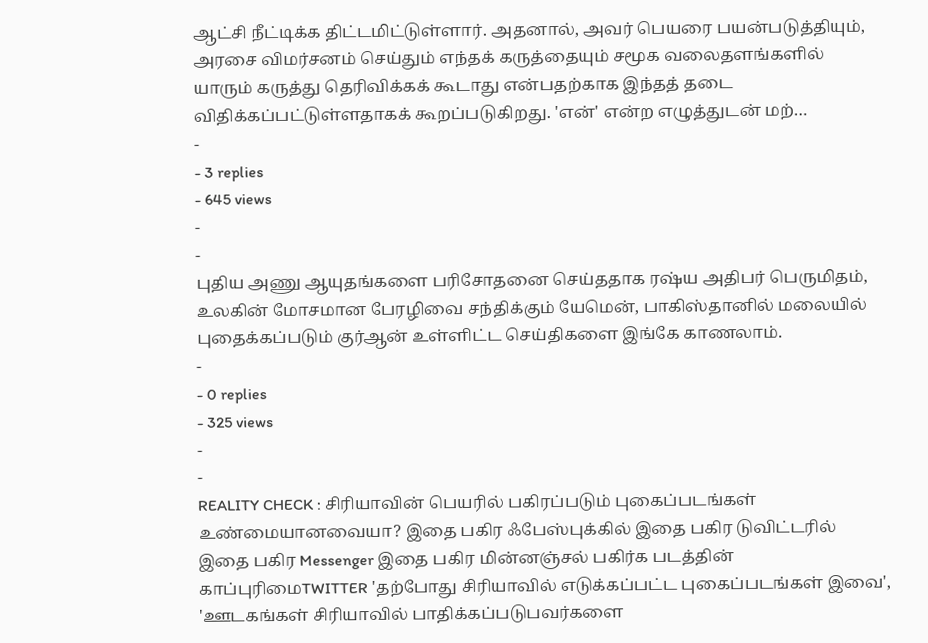ஆட்சி நீட்டிக்க திட்டமிட்டுள்ளார். அதனால், அவர் பெயரை பயன்படுத்தியும், அரசை விமர்சனம் செய்தும் எந்தக் கருத்தையும் சமூக வலைதளங்களில் யாரும் கருத்து தெரிவிக்கக் கூடாது என்பதற்காக இந்தத் தடை விதிக்கப்பட்டுள்ளதாகக் கூறப்படுகிறது. 'என்' என்ற எழுத்துடன் மற்…
-
- 3 replies
- 645 views
-
-
புதிய அணு ஆயுதங்களை பரிசோதனை செய்ததாக ரஷ்ய அதிபர் பெருமிதம், உலகின் மோசமான பேரழிவை சந்திக்கும் யேமென், பாகிஸ்தானில் மலையில் புதைக்கப்படும் குர்ஆன் உள்ளிட்ட செய்திகளை இங்கே காணலாம்.
-
- 0 replies
- 325 views
-
-
REALITY CHECK : சிரியாவின் பெயரில் பகிரப்படும் புகைப்படங்கள் உண்மையானவையா? இதை பகிர ஃபேஸ்புக்கில் இதை பகிர டுவிட்டரில் இதை பகிர Messenger இதை பகிர மின்னஞ்சல் பகிர்க படத்தின் காப்புரிமைTWITTER 'தற்போது சிரியாவில் எடுக்கப்பட்ட புகைப்படங்கள் இவை', 'ஊடகங்கள் சிரியாவில் பாதிக்கப்படுபவர்களை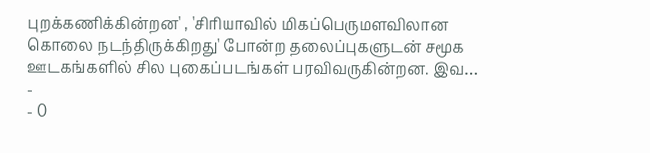புறக்கணிக்கின்றன' , 'சிரியாவில் மிகப்பெருமளவிலான கொலை நடந்திருக்கிறது' போன்ற தலைப்புகளுடன் சமூக ஊடகங்களில் சில புகைப்படங்கள் பரவிவருகின்றன. இவ…
-
- 0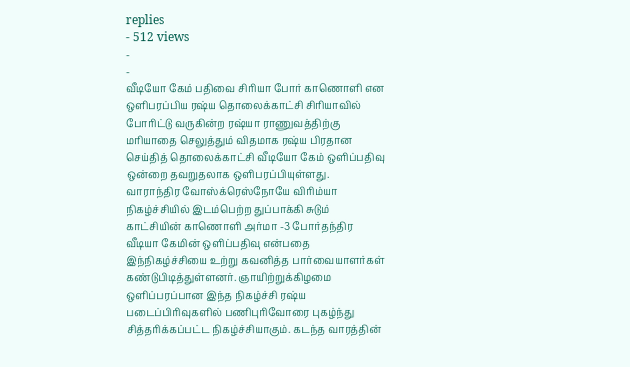replies
- 512 views
-
-
வீடியோ கேம் பதிவை சிரியா போர் காணொளி என ஒளிபரப்பிய ரஷ்ய தொலைக்காட்சி சிரியாவில் போரிட்டு வருகின்ற ரஷ்யா ராணுவத்திற்கு மரியாதை செலுத்தும் விதமாக ரஷ்ய பிரதான செய்தித் தொலைக்காட்சி வீடியோ கேம் ஒளிப்பதிவு ஒன்றை தவறுதலாக ஒளிபரப்பியுள்ளது. வாராந்திர வோஸ்க்ரெஸ்நோயே விரிம்யா நிகழ்ச்சியில் இடம்பெற்ற துப்பாக்கி சுடும் காட்சியின் காணொளி அர்மா -3 போர்தந்திர வீடியா கேமின் ஒளிப்பதிவு என்பதை இந்நிகழ்ச்சியை உற்று கவனித்த பார்வையாளர்கள் கண்டுபிடித்துள்ளனர். ஞாயிற்றுக்கிழமை ஒளிப்பரப்பான இந்த நிகழ்ச்சி ரஷ்ய படைப்பிரிவுகளில் பணிபுரிவோரை புகழ்ந்து சித்தரிக்கப்பட்ட நிகழ்ச்சியாகும். கடந்த வாரத்தின்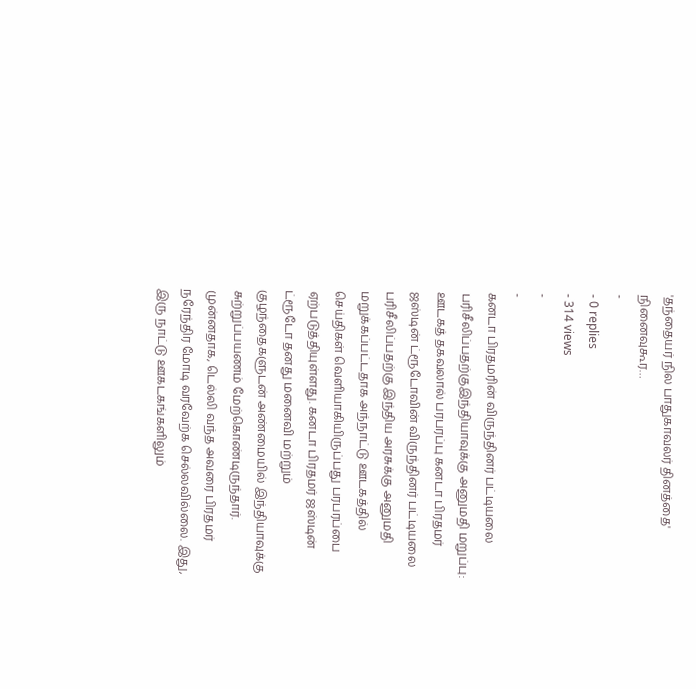'தந்தையர் நில பாதுகாவலர் தினத்தை' நினைவுகூர…
-
- 0 replies
- 314 views
-
-
கனடா பிரதமரின் விருந்தினர் பட்டியலை பரிசீலிப்பதற்குஇந்தியாவுக்கு அனுமதி மறுப்பு: ஊடகத் தகவலால் பரபரப்பு கனடா பிரதமர் ஜஸ்டின் ட்ரூடோவின் விருந்தினர் பட்டியலை பரிசீலிப்பதற்கு இந்திய அரசுக்கு அனுமதி மறுக்கப்பட்டதாக அந்நாட்டு ஊடகத்தில் செய்திகள் வெளியாகியிருப்பது பரபரப்பை ஏற்படுத்தியுள்ளது. கனடா பிரதமர் ஜஸ்டின் ட்ரூடோ தனது மனைவி மற்றும் குழந்தைகளுடன் அண்மையில் இந்தியாவுக்கு சுற்றுப்பயணம் மேற்கொண்டிருந்தார். முன்னதாக, டெல்லி வந்த அவரை பிரதமர் நரேந்திர மோடி வரவேற்க செல்லவில்லை. இது, இரு நாட்டு ஊகடகங்களிலும்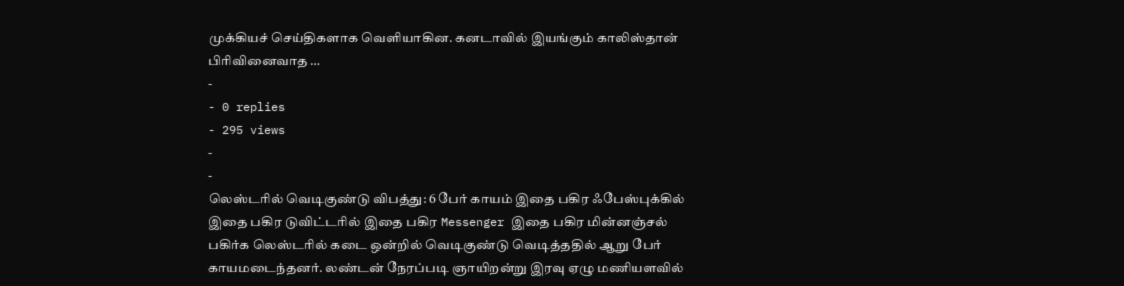முக்கியச் செய்திகளாக வெளியாகின. கனடாவில் இயங்கும் காலிஸ்தான் பிரிவினைவாத …
-
- 0 replies
- 295 views
-
-
லெஸ்டரில் வெடிகுண்டு விபத்து: 6 பேர் காயம் இதை பகிர ஃபேஸ்புக்கில் இதை பகிர டுவிட்டரில் இதை பகிர Messenger இதை பகிர மின்னஞ்சல் பகிர்க லெஸ்டரில் கடை ஒன்றில் வெடிகுண்டு வெடித்ததில் ஆறு பேர் காயமடைந்தனர். லண்டன் நேரப்படி ஞாயிறன்று இரவு ஏழு மணியளவில்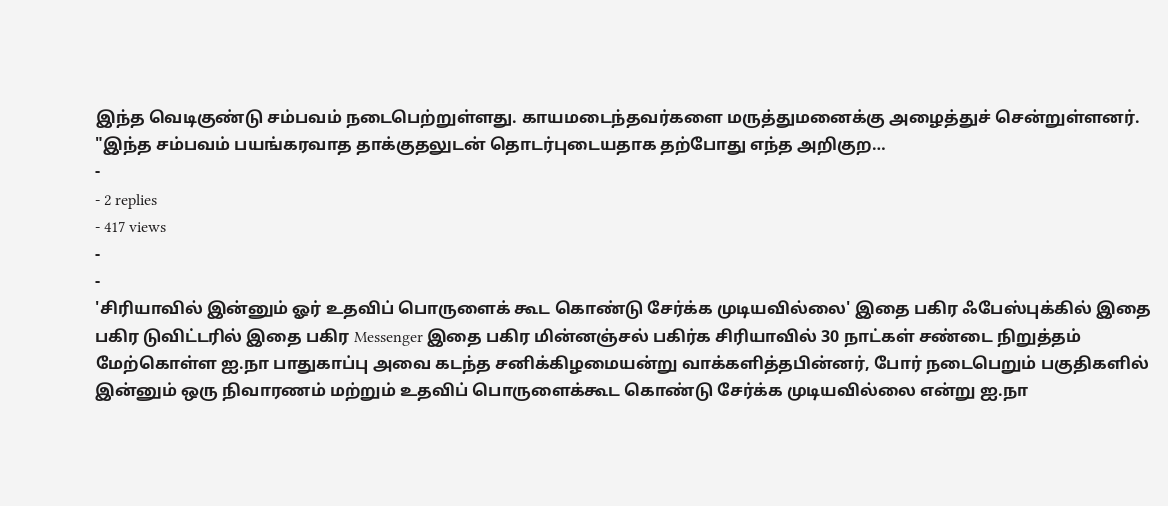இந்த வெடிகுண்டு சம்பவம் நடைபெற்றுள்ளது. காயமடைந்தவர்களை மருத்துமனைக்கு அழைத்துச் சென்றுள்ளனர். "இந்த சம்பவம் பயங்கரவாத தாக்குதலுடன் தொடர்புடையதாக தற்போது எந்த அறிகுற…
-
- 2 replies
- 417 views
-
-
'சிரியாவில் இன்னும் ஓர் உதவிப் பொருளைக் கூட கொண்டு சேர்க்க முடியவில்லை' இதை பகிர ஃபேஸ்புக்கில் இதை பகிர டுவிட்டரில் இதை பகிர Messenger இதை பகிர மின்னஞ்சல் பகிர்க சிரியாவில் 30 நாட்கள் சண்டை நிறுத்தம் மேற்கொள்ள ஐ.நா பாதுகாப்பு அவை கடந்த சனிக்கிழமையன்று வாக்களித்தபின்னர், போர் நடைபெறும் பகுதிகளில் இன்னும் ஒரு நிவாரணம் மற்றும் உதவிப் பொருளைக்கூட கொண்டு சேர்க்க முடியவில்லை என்று ஐ.நா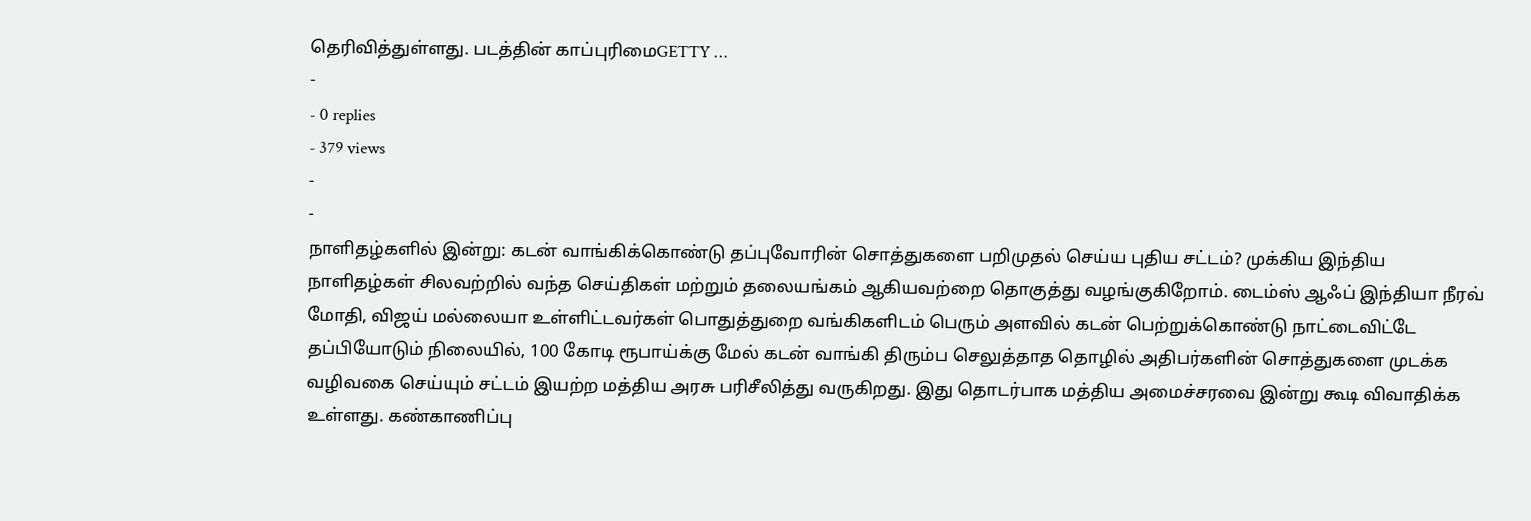தெரிவித்துள்ளது. படத்தின் காப்புரிமைGETTY …
-
- 0 replies
- 379 views
-
-
நாளிதழ்களில் இன்று: கடன் வாங்கிக்கொண்டு தப்புவோரின் சொத்துகளை பறிமுதல் செய்ய புதிய சட்டம்? முக்கிய இந்திய நாளிதழ்கள் சிலவற்றில் வந்த செய்திகள் மற்றும் தலையங்கம் ஆகியவற்றை தொகுத்து வழங்குகிறோம். டைம்ஸ் ஆஃப் இந்தியா நீரவ் மோதி, விஜய் மல்லையா உள்ளிட்டவர்கள் பொதுத்துறை வங்கிகளிடம் பெரும் அளவில் கடன் பெற்றுக்கொண்டு நாட்டைவிட்டே தப்பியோடும் நிலையில், 100 கோடி ரூபாய்க்கு மேல் கடன் வாங்கி திரும்ப செலுத்தாத தொழில் அதிபர்களின் சொத்துகளை முடக்க வழிவகை செய்யும் சட்டம் இயற்ற மத்திய அரசு பரிசீலித்து வருகிறது. இது தொடர்பாக மத்திய அமைச்சரவை இன்று கூடி விவாதிக்க உள்ளது. கண்காணிப்பு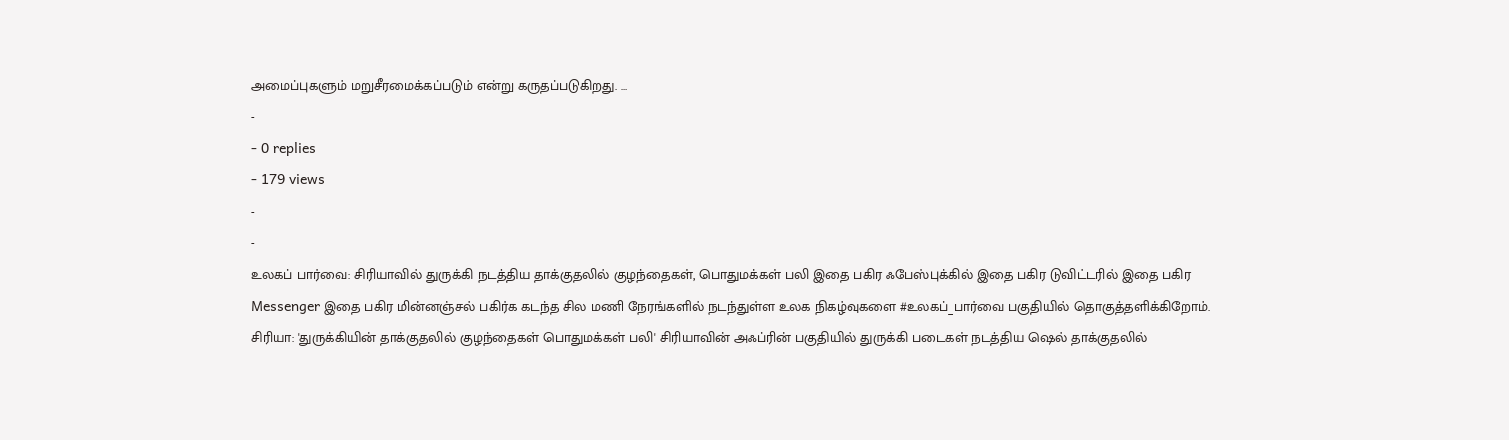அமைப்புகளும் மறுசீரமைக்கப்படும் என்று கருதப்படுகிறது. …
-
- 0 replies
- 179 views
-
-
உலகப் பார்வை: சிரியாவில் துருக்கி நடத்திய தாக்குதலில் குழந்தைகள், பொதுமக்கள் பலி இதை பகிர ஃபேஸ்புக்கில் இதை பகிர டுவிட்டரில் இதை பகிர Messenger இதை பகிர மின்னஞ்சல் பகிர்க கடந்த சில மணி நேரங்களில் நடந்துள்ள உலக நிகழ்வுகளை #உலகப்_பார்வை பகுதியில் தொகுத்தளிக்கிறோம். சிரியா: 'துருக்கியின் தாக்குதலில் குழந்தைகள் பொதுமக்கள் பலி' சிரியாவின் அஃப்ரின் பகுதியில் துருக்கி படைகள் நடத்திய ஷெல் தாக்குதலில்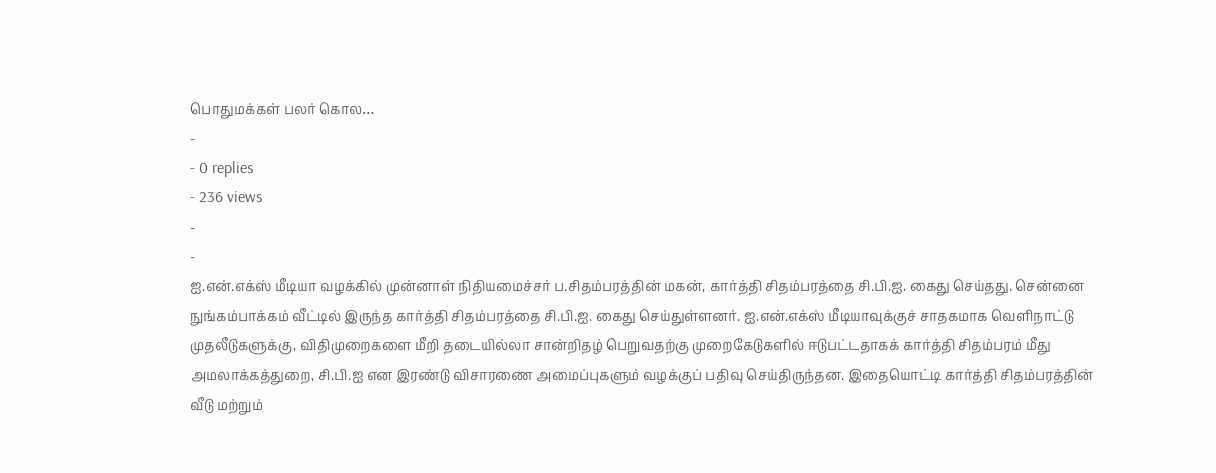பொதுமக்கள் பலர் கொல…
-
- 0 replies
- 236 views
-
-
ஐ.என்.எக்ஸ் மீடியா வழக்கில் முன்னாள் நிதியமைச்சர் ப.சிதம்பரத்தின் மகன், கார்த்தி சிதம்பரத்தை சி.பி.ஐ. கைது செய்தது. சென்னை நுங்கம்பாக்கம் வீட்டில் இருந்த கார்த்தி சிதம்பரத்தை சி.பி.ஐ. கைது செய்துள்ளனர். ஐ.என்.எக்ஸ் மீடியாவுக்குச் சாதகமாக வெளிநாட்டு முதலீடுகளுக்கு, விதிமுறைகளை மீறி தடையில்லா சான்றிதழ் பெறுவதற்கு முறைகேடுகளில் ஈடுபட்டதாகக் கார்த்தி சிதம்பரம் மீது அமலாக்கத்துறை, சி.பி.ஐ என இரண்டு விசாரணை அமைப்புகளும் வழக்குப் பதிவு செய்திருந்தன. இதையொட்டி கார்த்தி சிதம்பரத்தின் வீடு மற்றும்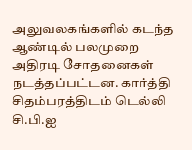அலுவலகங்களில் கடந்த ஆண்டில் பலமுறை அதிரடி சோதனைகள் நடத்தப்பட்டன. கார்த்தி சிதம்பரத்திடம் டெல்லி சி.பி.ஐ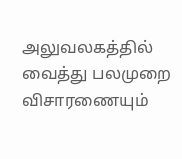அலுவலகத்தில் வைத்து பலமுறை விசாரணையும்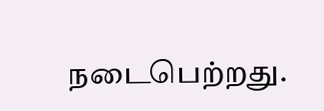நடைபெற்றது.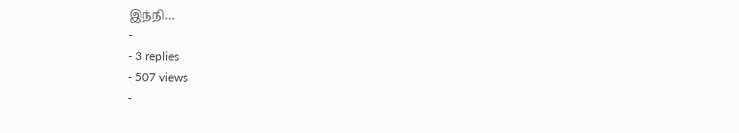இந்நி…
-
- 3 replies
- 507 views
-